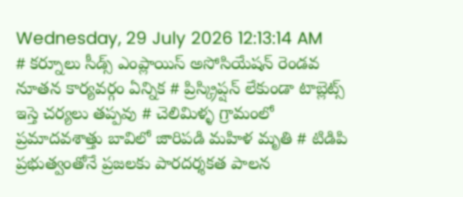Wednesday, 29 July 2026 12:13:14 AM
# కర్నూలు సీడ్స్ ఎంప్లాయిస్ అసోసియేషన్ రెండవ నూతన కార్యవర్గం ఏన్నిక # ప్రిస్క్రిప్షన్ లేకుండా టాబ్లెట్స్ ఇస్తె చర్యలు తప్పవు # చెలిమిళ్ళ గ్రామంలో ప్రమాదవశాత్తు బావిలో జారిపడి మహిళ మృతి # టిడిపి ప్రభుత్వంతోనే ప్రజలకు పారదర్శకత పాలన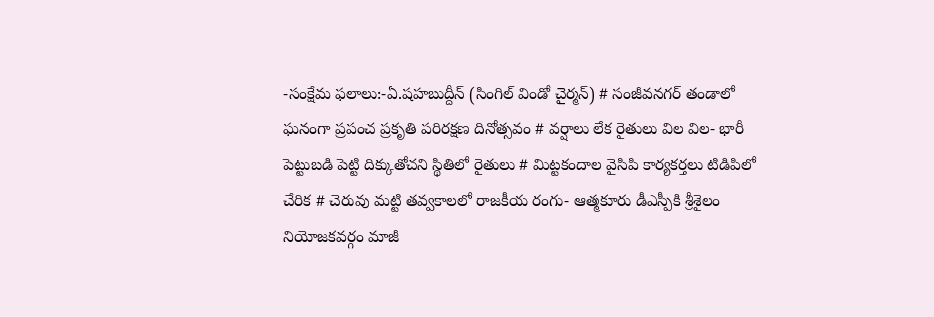-సంక్షేమ ఫలాలు:-ఏ.షహబుద్దీన్ (సింగిల్ విండో చైర్మన్) # సంజీవనగర్ తండాలో ఘనంగా ప్రపంచ ప్రకృతి పరిరక్షణ దినోత్సవం # వర్షాలు లేక రైతులు విల విల- భారీ పెట్టుబడి పెట్టి దిక్కుతోచని స్థితిలో రైతులు # మిట్టకందాల వైసిపి కార్యకర్తలు టిడిపిలో చేరిక # చెరువు మట్టి తవ్వకాలలో రాజకీయ రంగు- ఆత్మకూరు డీఎస్పీకి శ్రీశైలం నియోజకవర్గం మాజీ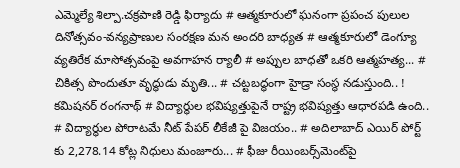ఎమ్మెల్యే శిల్పా.చక్రపాణి రెడ్డి ఫిర్యాదు # ఆత్మకూరులో ఘనంగా ప్రపంచ పులుల దినోత్సవం-వన్యప్రాణుల సంరక్షణ మన అందరి బాధ్యత # ఆత్మకూరులో డెంగ్యూ వ్యతిరేక మాసోత్సవంపై అవగాహన ర్యాలీ # అప్పుల బాధతో ఒకరి ఆత్మహత్య... # చికిత్స పొందుతూ వృద్ధుడు మృతి... # చట్టబద్ధంగా హైడ్రా సంస్థ నడుస్తుంది.. ! కమిషనర్ రంగనాథ్‌ # విద్యార్థుల భవిష్యత్తుపైనే రాష్ట్ర భవిష్యత్తు ఆధారపడి ఉంది.. # విద్యార్థుల పోరాటమే నీట్ పేపర్ లీకేజీ పై విజయం.. # అదిలాబాద్ ఎయిర్ పోర్ట్ కు 2,278.14 కోట్ల నిధులు మంజూరు... # ఫీజు రీయింబర్స్‌‌‌‌‌‌‌‌మెంట్‌‌‌‌‌‌‌‌పై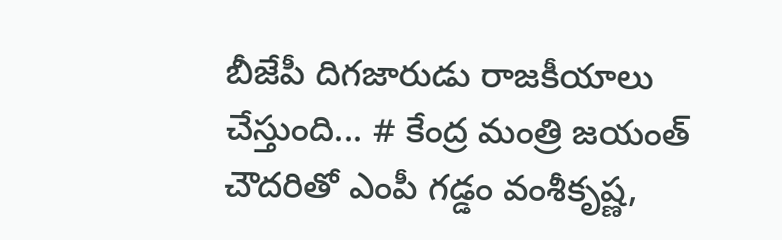బీజేపీ దిగజారుడు రాజకీయాలు చేస్తుంది... # కేంద్ర మంత్రి జయంత్ చౌదరితో ఎంపీ గడ్డం వంశీకృష్ణ,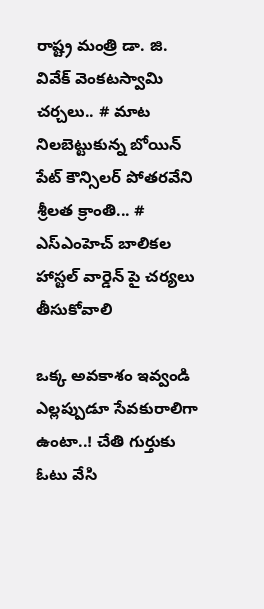రాష్ట్ర మంత్రి డా. జి. వివేక్ వెంకటస్వామి చర్చలు.. # మాట నిలబెట్టుకున్న బోయిన్ పేట్ కౌన్సిలర్ పోతరవేని శ్రీలత క్రాంతి... # ఎస్ఎంహెచ్ బాలికల హాస్టల్ వార్డెన్ పై చర్యలు తీసుకోవాలి

ఒక్క అవకాశం ఇవ్వండి ఎల్లప్పుడూ సేవకురాలిగా ఉంటా..! చేతి గుర్తుకు ఓటు వేసి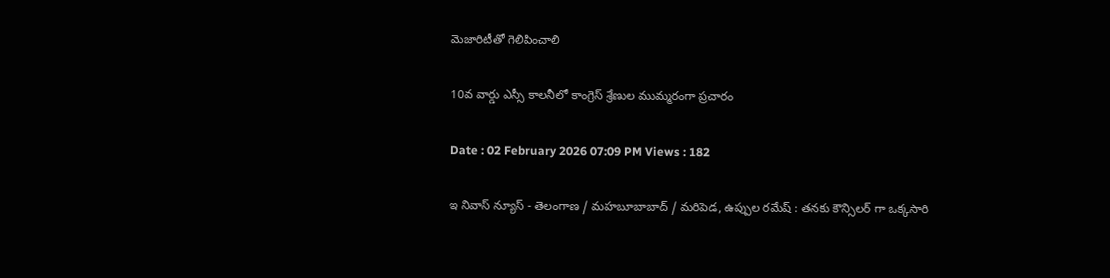మెజారిటీతో గెలిపించాలి

10వ వార్డు ఎస్సీ కాలనీలో కాంగ్రెస్ శ్రేణుల ముమ్మరంగా ప్రచారం

Date : 02 February 2026 07:09 PM Views : 182

ఇ నివాస్ న్యూస్ - తెలంగాణ / మహబూబాబాద్ / మరిపెడ, ఉప్పుల రమేష్ : తనకు కౌన్సిలర్ గా ఒక్కసారి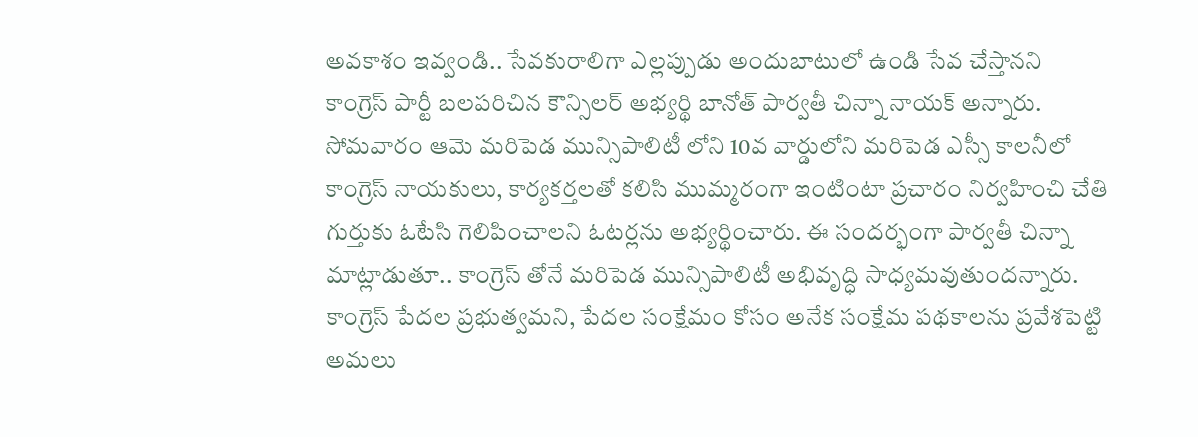అవకాశం ఇవ్వండి.. సేవకురాలిగా ఎల్లప్పుడు అందుబాటులో ఉండి సేవ చేస్తానని కాంగ్రెస్ పార్టీ బలపరిచిన కౌన్సిలర్ అభ్యర్థి బానోత్ పార్వతీ చిన్నా నాయక్ అన్నారు. సోమవారం ఆమె మరిపెడ మున్సిపాలిటీ లోని 10వ వార్డులోని మరిపెడ ఎస్సీ కాలనీలో కాంగ్రెస్ నాయకులు, కార్యకర్తలతో కలిసి ముమ్మరంగా ఇంటింటా ప్రచారం నిర్వహించి చేతి గుర్తుకు ఓటేసి గెలిపించాలని ఓటర్లను అభ్యర్థించారు. ఈ సందర్భంగా పార్వతీ చిన్నా మాట్లాడుతూ.. కాంగ్రెస్ తోనే మరిపెడ మున్సిపాలిటీ అభివృద్ధి సాధ్యమవుతుందన్నారు. కాంగ్రెస్ పేదల ప్రభుత్వమని, పేదల సంక్షేమం కోసం అనేక సంక్షేమ పథకాలను ప్రవేశపెట్టి అమలు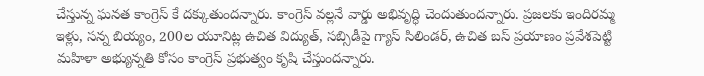చేస్తున్న ఘనత కాంగ్రెస్ కే దక్కుతుందన్నారు. కాంగ్రెస్ వల్లనే వార్డు అభివృద్ధి చెందుతుందన్నారు. ప్రజలకు ఇందిరమ్మ ఇళ్లు, సన్న బియ్యం, 200ల యూనిట్ల ఉచిత విద్యుత్, సబ్సిడీపై గ్యాస్ సిలిండర్, ఉచిత బస్ ప్రయాణం ప్రవేశపెట్టి మహిళా అభ్యున్నతి కోసం కాంగ్రెస్ ప్రభుత్వం కృషి చేస్తుందన్నారు.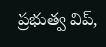ప్రభుత్వ విప్,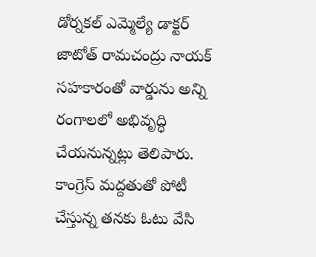డోర్నకల్ ఎమ్మెల్యే డాక్టర్ జాటోత్ రామచంద్రు నాయక్ సహకారంతో వార్డును అన్ని రంగాలలో అభివృద్ధి చేయనున్నట్లు తెలిపారు. కాంగ్రెస్ మద్దతుతో పోటీ చేస్తున్న తనకు ఓటు వేసి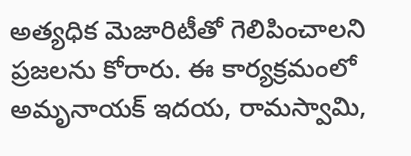అత్యధిక మెజారిటీతో గెలిపించాలని ప్రజలను కోరారు. ఈ కార్యక్రమంలో అమృనాయక్ ఇదయ, రామస్వామి,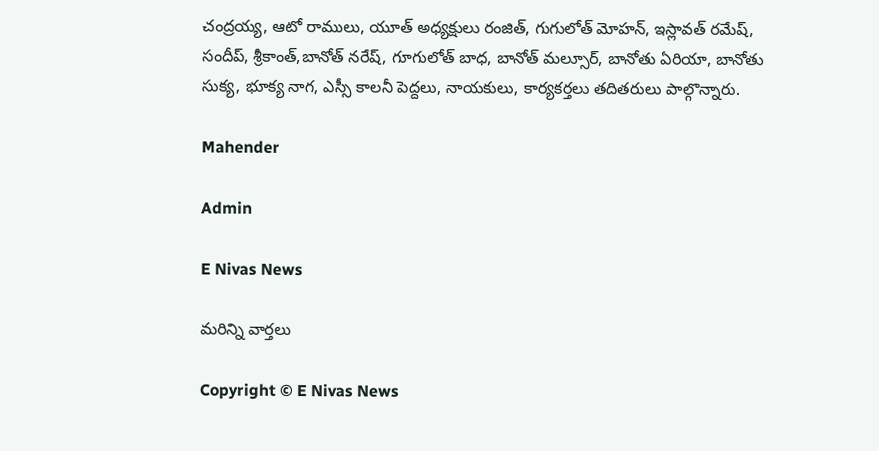చంద్రయ్య, ఆటో రాములు, యూత్ అధ్యక్షులు రంజిత్, గుగులోత్ మోహన్, ఇస్లావత్ రమేష్, సందీప్, శ్రీకాంత్,బానోత్ నరేష్, గూగులోత్ బాధ, బానోత్ మల్సూర్, బానోతు ఏరియా, బానోతు సుక్య, భూక్య నాగ, ఎస్సీ కాలనీ పెద్దలు, నాయకులు, కార్యకర్తలు తదితరులు పాల్గొన్నారు.

Mahender

Admin

E Nivas News

మరిన్ని వార్తలు

Copyright © E Nivas News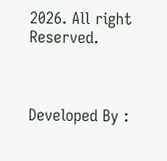2026. All right Reserved.



Developed By :